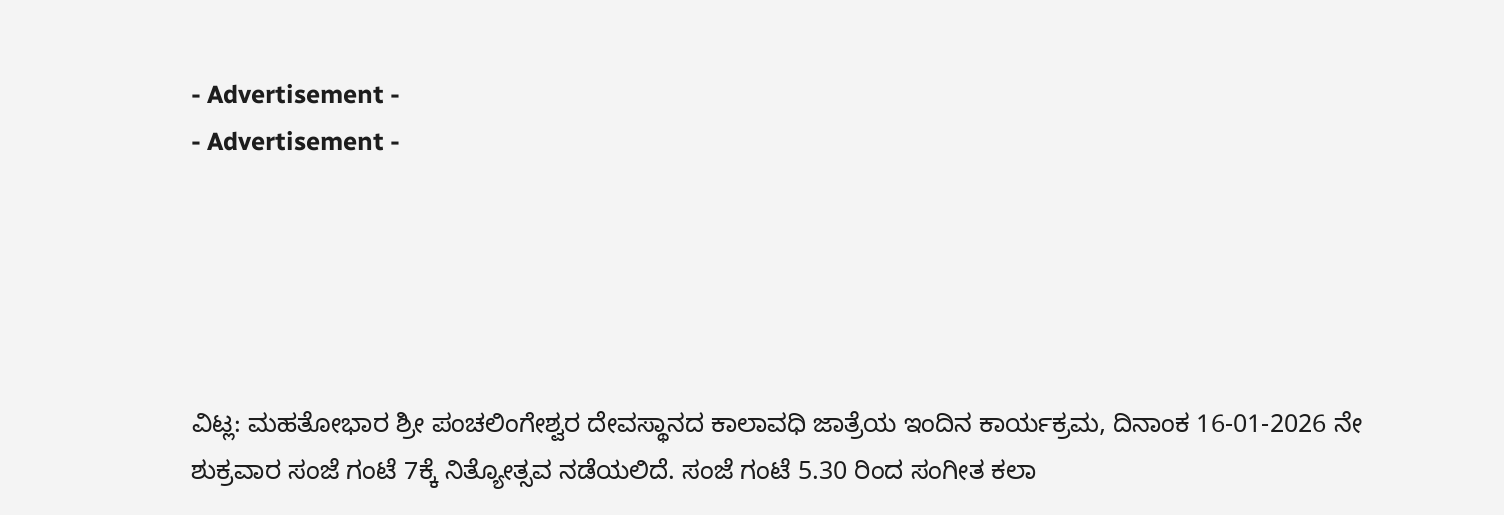- Advertisement -
- Advertisement -





ವಿಟ್ಲ: ಮಹತೋಭಾರ ಶ್ರೀ ಪಂಚಲಿಂಗೇಶ್ವರ ದೇವಸ್ಥಾನದ ಕಾಲಾವಧಿ ಜಾತ್ರೆಯ ಇಂದಿನ ಕಾರ್ಯಕ್ರಮ, ದಿನಾಂಕ 16-01-2026 ನೇ ಶುಕ್ರವಾರ ಸಂಜೆ ಗಂಟೆ 7ಕ್ಕೆ ನಿತ್ಯೋತ್ಸವ ನಡೆಯಲಿದೆ. ಸಂಜೆ ಗಂಟೆ 5.30 ರಿಂದ ಸಂಗೀತ ಕಲಾ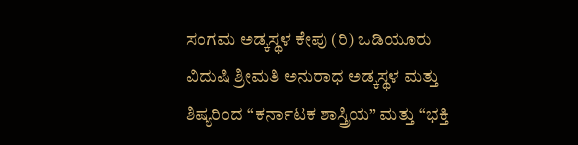ಸಂಗಮ ಅಡ್ಕಸ್ಥಳ ಕೇಪು (ರಿ) ಒಡಿಯೂರು ವಿದುಷಿ ಶ್ರೀಮತಿ ಅನುರಾಧ ಅಡ್ಕಸ್ಥಳ ಮತ್ತು ಶಿಷ್ಯರಿಂದ “ಕರ್ನಾಟಕ ಶಾಸ್ತ್ರಿಯ” ಮತ್ತು “ಭಕ್ತಿ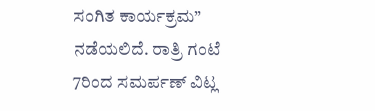ಸಂಗಿತ ಕಾರ್ಯಕ್ರಮ” ನಡೆಯಲಿದೆ. ರಾತ್ರಿ ಗಂಟೆ 7ರಿಂದ ಸಮರ್ಪಣ್ ವಿಟ್ಲ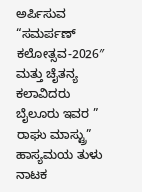ಅರ್ಪಿಸುವ “ಸಮರ್ಪಣ್ ಕಲೋತ್ಸವ-2026″ ಮತ್ತು ಚೈತನ್ಯ ಕಲಾವಿದರು ಬೈಲೂರು ಇವರ ” ರಾಘು ಮಾಸ್ಟ್ರು” ಹಾಸ್ಯಮಯ ತುಳು ನಾಟಕ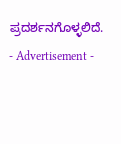ಪ್ರದರ್ಶನಗೊಳ್ಳಲಿದೆ.
- Advertisement -